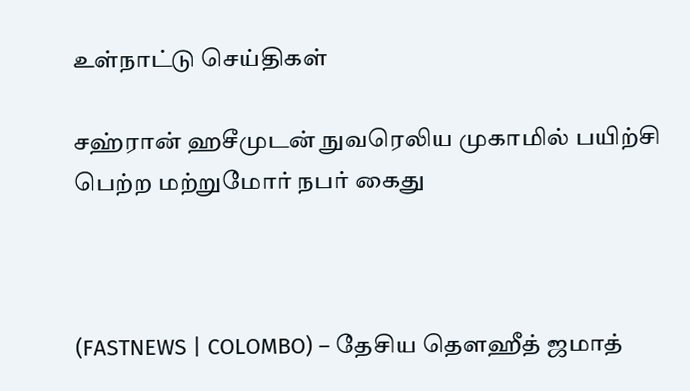உள்நாட்டு செய்திகள்

சஹ்ரான் ஹசீமுடன் நுவரெலிய முகாமில் பயிற்சி பெற்ற மற்றுமோர் நபர் கைது



(FASTNEWS | COLOMBO) – தேசிய தௌஹீத் ஜமாத்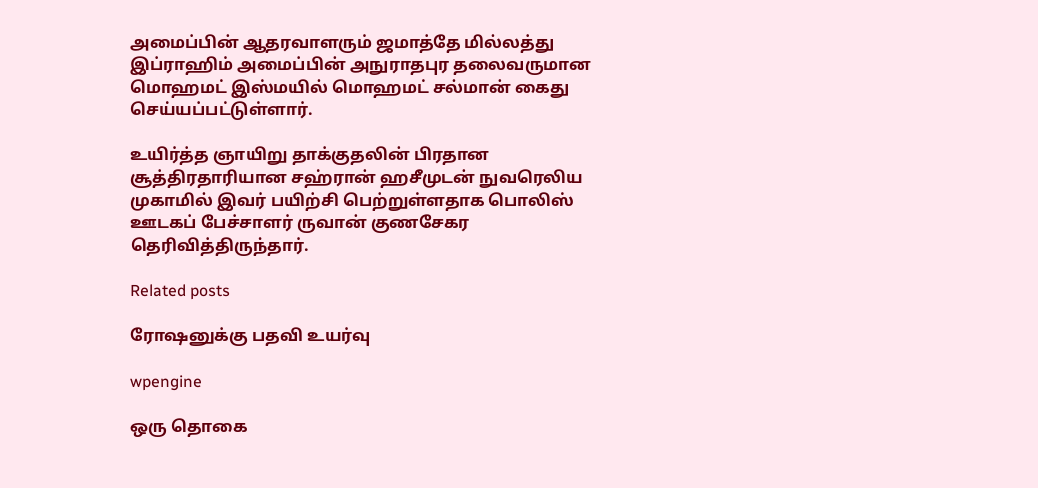அமைப்பின் ஆதரவாளரும் ஜமாத்தே மில்லத்து இப்ராஹிம் அமைப்பின் அநுராதபுர தலைவருமான மொஹமட் இஸ்மயில் மொஹமட் சல்மான் கைது செய்யப்பட்டுள்ளார்.

உயிர்த்த ஞாயிறு தாக்குதலின் பிரதான சூத்திரதாரியான சஹ்ரான் ஹசீமுடன் நுவரெலிய முகாமில் இவர் பயிற்சி பெற்றுள்ளதாக பொலிஸ் ஊடகப் பேச்சாளர் ருவான் குணசேகர தெரிவித்திருந்தார்.

Related posts

ரோஷனுக்கு பதவி உயர்வு

wpengine

ஒரு தொகை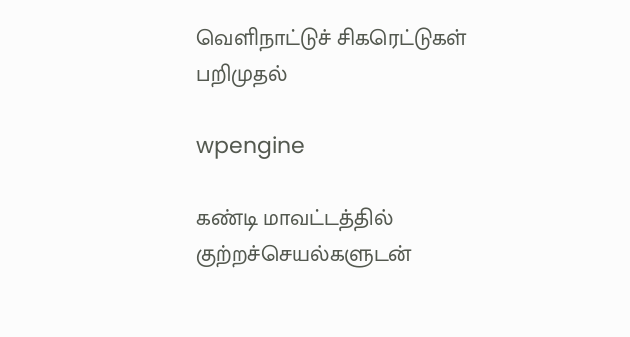வெளிநாட்டுச் சிகரெட்டுகள் பறிமுதல்

wpengine

கண்டி மாவட்டத்தில் குற்றச்செயல்களுடன்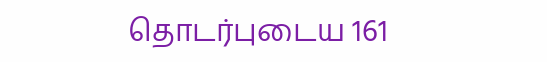தொடர்புடைய 161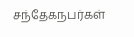சந்தேகநபர்கள்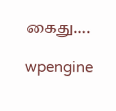கைது….

wpengine